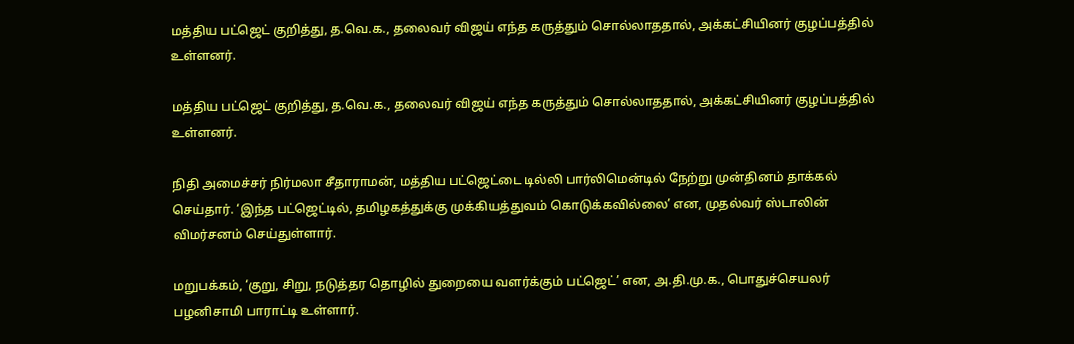மத்திய பட்ஜெட் குறித்து, த.வெ.க., தலைவர் விஜய் எந்த கருத்தும் சொல்லாததால், அக்கட்சியினர் குழப்பத்தில் உள்ளனர்.

மத்திய பட்ஜெட் குறித்து, த.வெ.க., தலைவர் விஜய் எந்த கருத்தும் சொல்லாததால், அக்கட்சியினர் குழப்பத்தில் உள்ளனர்.

நிதி அமைச்சர் நிர்மலா சீதாராமன், மத்திய பட்ஜெட்டை டில்லி பார்லிமென்டில் நேற்று முன்தினம் தாக்கல் செய்தார். ‘இந்த பட்ஜெட்டில், தமிழகத்துக்கு முக்கியத்துவம் கொடுக்கவில்லை’ என, முதல்வர் ஸ்டாலின் விமர்சனம் செய்துள்ளார்.

மறுபக்கம், ‘குறு, சிறு, நடுத்தர தொழில் துறையை வளர்க்கும் பட்ஜெட்’ என, அ.தி.மு.க., பொதுச்செயலர் பழனிசாமி பாராட்டி உள்ளார்.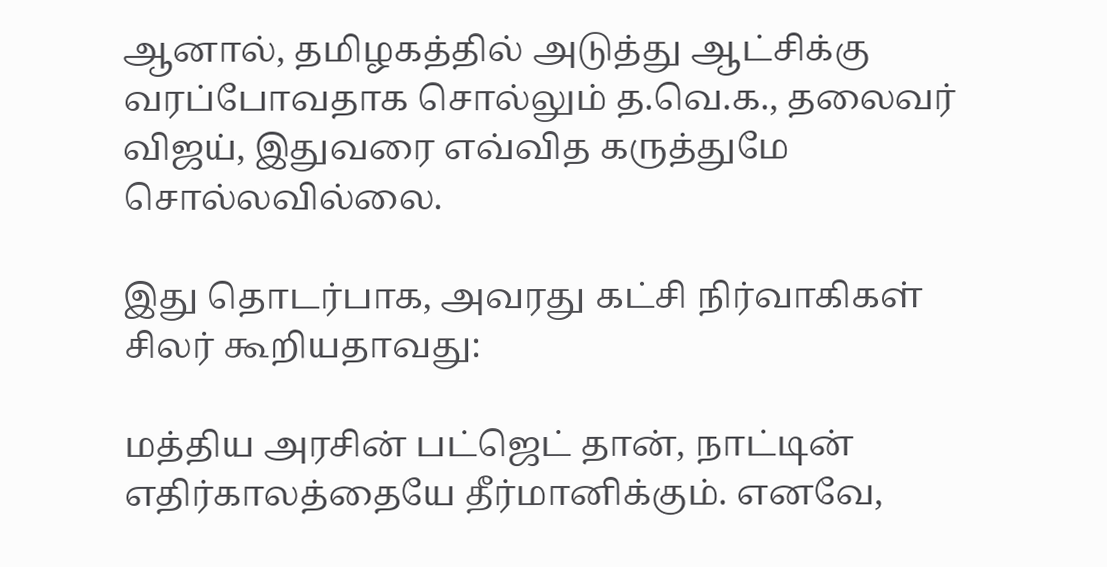ஆனால், தமிழகத்தில் அடுத்து ஆட்சிக்கு வரப்போவதாக சொல்லும் த.வெ.க., தலைவர் விஜய், இதுவரை எவ்வித கருத்துமே சொல்லவில்லை.

இது தொடர்பாக, அவரது கட்சி நிர்வாகிகள் சிலர் கூறியதாவது:

மத்திய அரசின் பட்ஜெட் தான், நாட்டின் எதிர்காலத்தையே தீர்மானிக்கும். எனவே,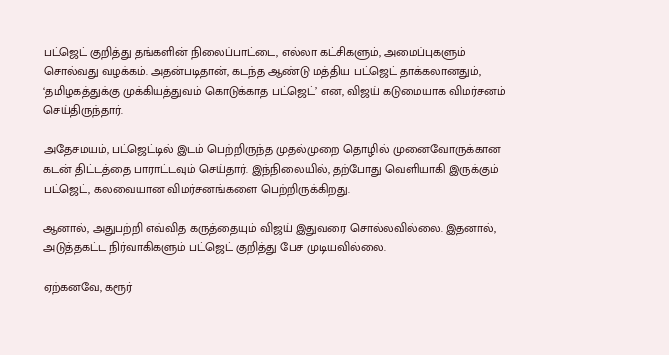பட்ஜெட் குறித்து தங்களின் நிலைப்பாட்டை, எல்லா கட்சிகளும், அமைப்புகளும் சொல்வது வழக்கம். அதன்படிதான், கடந்த ஆண்டு மத்திய பட்ஜெட் தாக்கலானதும், ‘தமிழகத்துக்கு முக்கியத்துவம் கொடுக்காத பட்ஜெட்’ என, விஜய் கடுமையாக விமர்சனம் செய்திருந்தார்.

அதேசமயம், பட்ஜெட்டில் இடம் பெற்றிருந்த முதல்முறை தொழில் முனைவோருக்கான கடன் திட்டத்தை பாராட்டவும் செய்தார். இந்நிலையில், தற்போது வெளியாகி இருக்கும் பட்ஜெட், கலவையான விமர்சனங்களை பெற்றிருக்கிறது.

ஆனால், அதுபற்றி எவ்வித கருத்தையும் விஜய் இதுவரை சொல்லவில்லை. இதனால், அடுத்தகட்ட நிர்வாகிகளும் பட்ஜெட் குறித்து பேச முடியவில்லை.

ஏற்கனவே, கரூர்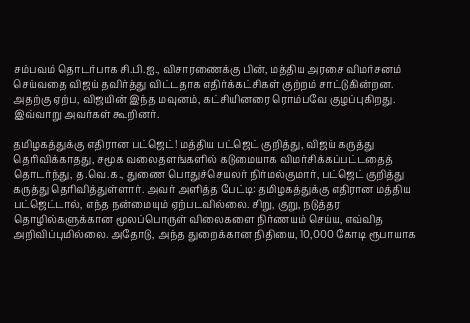சம்பவம் தொடர்பாக சி.பி.ஐ., விசாரணைக்கு பின், மத்திய அரசை விமர்சனம் செய்வதை விஜய் தவிர்த்து விட்டதாக எதிர்க்கட்சிகள் குற்றம் சாட்டுகின்றன. அதற்கு ஏற்ப, விஜயின் இந்த மவுனம், கட்சியினரை ரொம்பவே குழப்புகிறது. இவ்வாறு அவர்கள் கூறினர்.

தமிழகத்துக்கு எதிரான பட்ஜெட்! மத்திய பட்ஜெட் குறித்து, விஜய் கருத்து தெரிவிக்காதது, சமூக வலைதளங்களில் கடுமையாக விமர்சிக்கப்பட்டதைத் தொடர்ந்து, த.வெ.க., துணை பொதுச்செயலர் நிர்மல்குமார், பட்ஜெட் குறித்து கருத்து தெரிவித்துள்ளார். அவர் அளித்த பேட்டி: தமிழகத்துக்கு எதிரான மத்திய பட்ஜெட்டால், எந்த நன்மையும் ஏற்படவில்லை. சிறு, குறு, நடுத்தர தொழில்களுக்கான மூலப்பொருள் விலைகளை நிர்ணயம் செய்ய, எவ்வித அறிவிப்புமில்லை. அதோடு, அந்த துறைக்கான நிதியை, 10,000 கோடி ரூபாயாக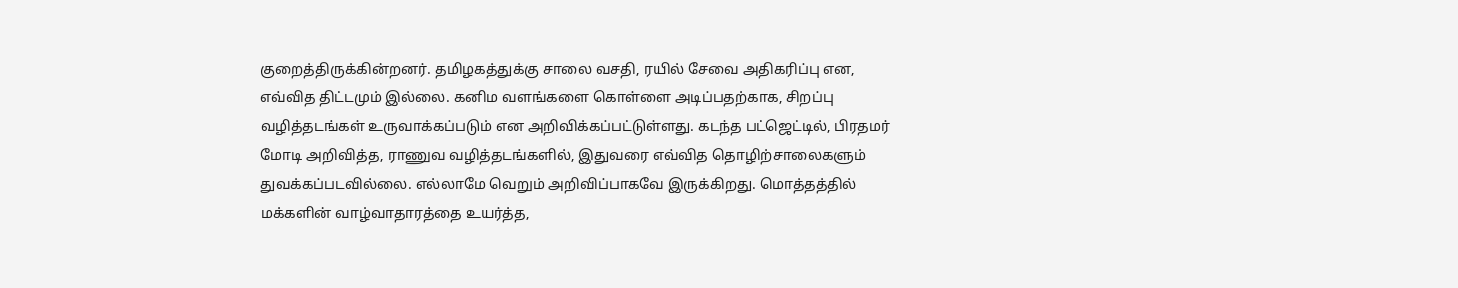குறைத்திருக்கின்றனர். தமிழகத்துக்கு சாலை வசதி, ரயில் சேவை அதிகரிப்பு என, எவ்வித திட்டமும் இல்லை. கனிம வளங்களை கொள்ளை அடிப்பதற்காக, சிறப்பு வழித்தடங்கள் உருவாக்கப்படும் என அறிவிக்கப்பட்டுள்ளது. கடந்த பட்ஜெட்டில், பிரதமர் மோடி அறிவித்த, ராணுவ வழித்தடங்களில், இதுவரை எவ்வித தொழிற்சாலைகளும் துவக்கப்படவில்லை. எல்லாமே வெறும் அறிவிப்பாகவே இருக்கிறது. மொத்தத்தில் மக்களின் வாழ்வாதாரத்தை உயர்த்த,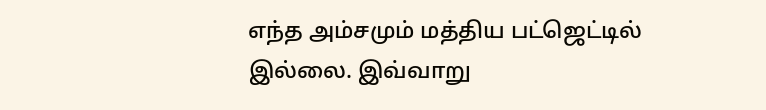எந்த அம்சமும் மத்திய பட்ஜெட்டில் இல்லை. இவ்வாறு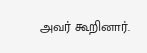அவர் கூறினார்.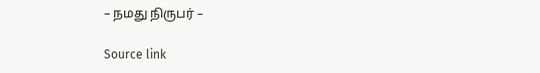– நமது நிருபர் –

Source link